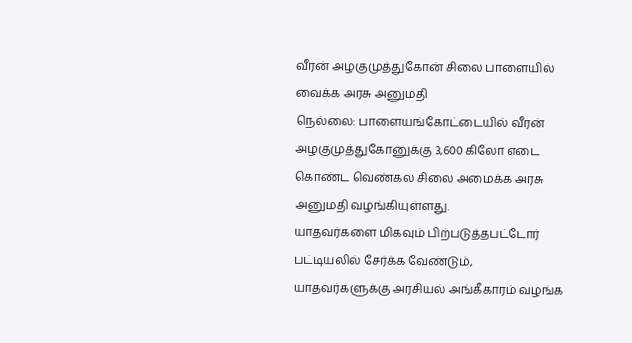வீரன் அழகுமுத்துகோன் சிலை பாளையில் வைக்க அரசு அனுமதி
நெல்லை: பாளையங்கோட்டையில் வீரன் அழகுமுத்துகோனுக்கு 3,600 கிலோ எடை கொண்ட வெண்கல சிலை அமைக்க அரசு அனுமதி வழங்கியுள்ளது.
யாதவர்களை மிகவும் பிற்படுத்தபட்டோர் பட்டியலில் சேர்க்க வேண்டும், யாதவர்களுக்கு அரசியல் அங்கீகாரம் வழங்க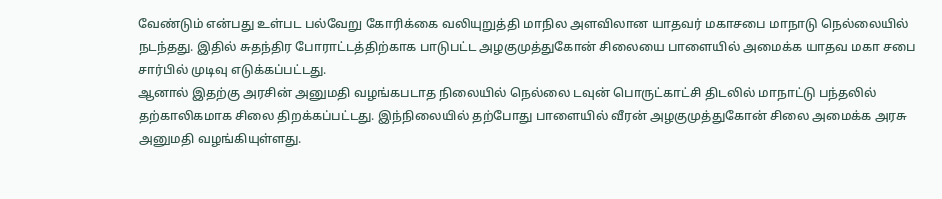வேண்டும் என்பது உள்பட பல்வேறு கோரிக்கை வலியுறுத்தி மாநில அளவிலான யாதவர் மகாசபை மாநாடு நெல்லையில் நடந்தது. இதில் சுதந்திர போராட்டத்திற்காக பாடுபட்ட அழகுமுத்துகோன் சிலையை பாளையில் அமைக்க யாதவ மகா சபை சார்பில் முடிவு எடுக்கப்பட்டது.
ஆனால் இதற்கு அரசின் அனுமதி வழங்கபடாத நிலையில் நெல்லை டவுன் பொருட்காட்சி திடலில் மாநாட்டு பந்தலில் தற்காலிகமாக சிலை திறக்கப்பட்டது. இந்நிலையில் தற்போது பாளையில் வீரன் அழகுமுத்துகோன் சிலை அமைக்க அரசு அனுமதி வழங்கியுள்ளது.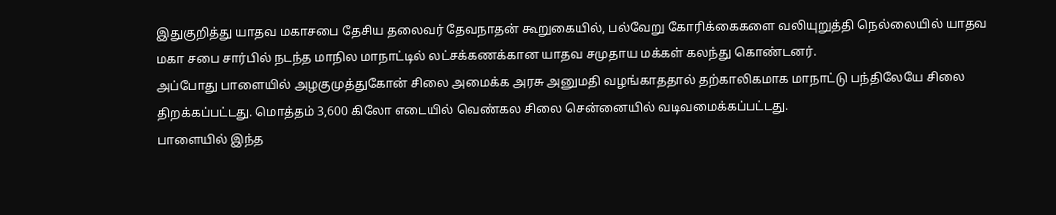இதுகுறித்து யாதவ மகாசபை தேசிய தலைவர் தேவநாதன் கூறுகையில், பல்வேறு கோரிக்கைகளை வலியுறுத்தி நெல்லையில் யாதவ மகா சபை சார்பில் நடந்த மாநில மாநாட்டில் லட்சக்கணக்கான யாதவ சமுதாய மக்கள் கலந்து கொண்டனர்.
அப்போது பாளையில் அழகுமுத்துகோன் சிலை அமைக்க அரசு அனுமதி வழங்காததால் தற்காலிகமாக மாநாட்டு பந்திலேயே சிலை திறக்கப்பட்டது. மொத்தம் 3,600 கிலோ எடையில் வெண்கல சிலை சென்னையில் வடிவமைக்கப்பட்டது.
பாளையில் இந்த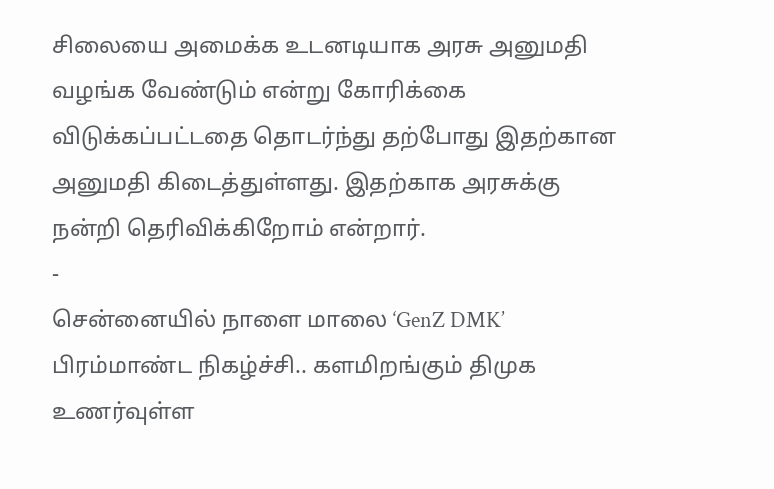சிலையை அமைக்க உடனடியாக அரசு அனுமதி வழங்க வேண்டும் என்று கோரிக்கை விடுக்கப்பட்டதை தொடர்ந்து தற்போது இதற்கான அனுமதி கிடைத்துள்ளது. இதற்காக அரசுக்கு நன்றி தெரிவிக்கிறோம் என்றார்.
-
சென்னையில் நாளை மாலை ‘GenZ DMK’ பிரம்மாண்ட நிகழ்ச்சி.. களமிறங்கும் திமுக உணர்வுள்ள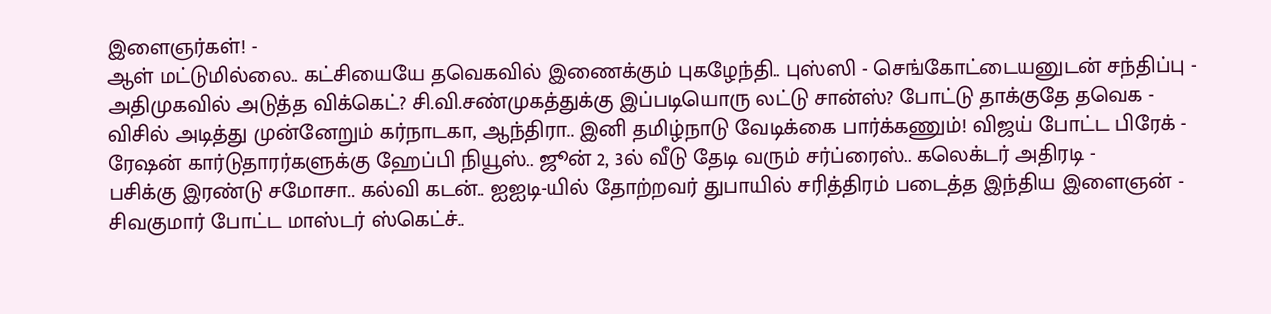இளைஞர்கள்! -
ஆள் மட்டுமில்லை.. கட்சியையே தவெகவில் இணைக்கும் புகழேந்தி.. புஸ்ஸி - செங்கோட்டையனுடன் சந்திப்பு -
அதிமுகவில் அடுத்த விக்கெட்? சி.வி.சண்முகத்துக்கு இப்படியொரு லட்டு சான்ஸ்? போட்டு தாக்குதே தவெக -
விசில் அடித்து முன்னேறும் கர்நாடகா, ஆந்திரா.. இனி தமிழ்நாடு வேடிக்கை பார்க்கணும்! விஜய் போட்ட பிரேக் -
ரேஷன் கார்டுதாரர்களுக்கு ஹேப்பி நியூஸ்.. ஜூன் 2, 3ல் வீடு தேடி வரும் சர்ப்ரைஸ்.. கலெக்டர் அதிரடி -
பசிக்கு இரண்டு சமோசா.. கல்வி கடன்.. ஐஐடி-யில் தோற்றவர் துபாயில் சரித்திரம் படைத்த இந்திய இளைஞன் -
சிவகுமார் போட்ட மாஸ்டர் ஸ்கெட்ச்..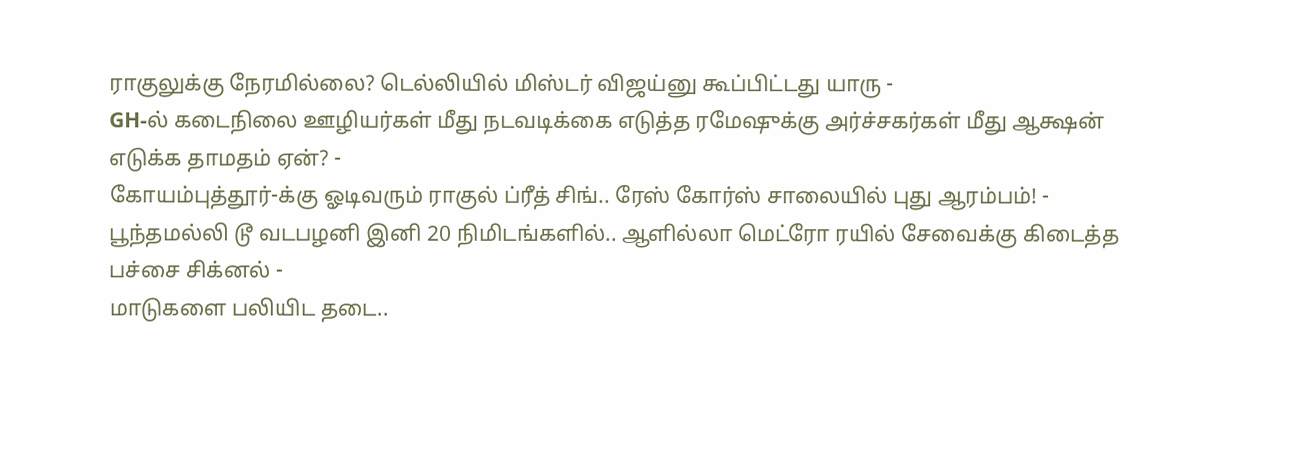ராகுலுக்கு நேரமில்லை? டெல்லியில் மிஸ்டர் விஜய்னு கூப்பிட்டது யாரு -
GH-ல் கடைநிலை ஊழியர்கள் மீது நடவடிக்கை எடுத்த ரமேஷுக்கு அர்ச்சகர்கள் மீது ஆக்ஷன் எடுக்க தாமதம் ஏன்? -
கோயம்புத்தூர்-க்கு ஓடிவரும் ராகுல் ப்ரீத் சிங்.. ரேஸ் கோர்ஸ் சாலையில் புது ஆரம்பம்! -
பூந்தமல்லி டூ வடபழனி இனி 20 நிமிடங்களில்.. ஆளில்லா மெட்ரோ ரயில் சேவைக்கு கிடைத்த பச்சை சிக்னல் -
மாடுகளை பலியிட தடை..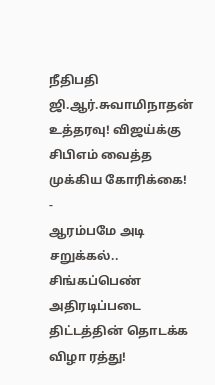நீதிபதி ஜி.ஆர்.சுவாமிநாதன் உத்தரவு! விஜய்க்கு சிபிஎம் வைத்த முக்கிய கோரிக்கை! -
ஆரம்பமே அடி சறுக்கல்.. சிங்கப்பெண் அதிரடிப்படை திட்டத்தின் தொடக்க விழா ரத்து!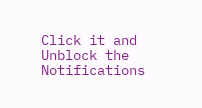Click it and Unblock the Notifications